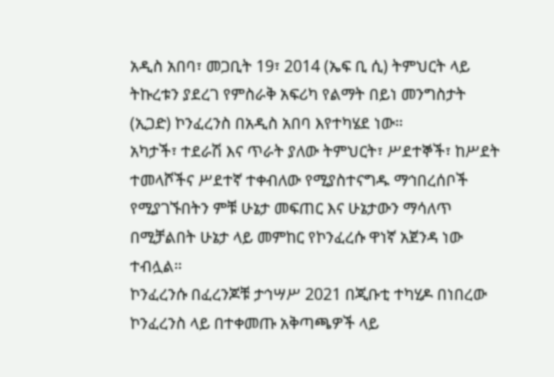አዲስ አበባ፣ መጋቢት 19፣ 2014 (ኤፍ ቢ ሲ) ትምህርት ላይ ትኩረቱን ያደረገ የምስራቅ አፍሪካ የልማት በይነ መንግስታት (ኢጋድ) ኮንፈረንስ በአዲስ አበባ እየተካሄደ ነው።
አካታች፣ ተደራሽ እና ጥራት ያለው ትምህርት፣ ሥደተኞች፣ ከሥደት ተመላሾችና ሥደተኛ ተቀብለው የሚያስተናግዱ ማኅበረሰቦች የሚያገኙበትን ምቹ ሁኔታ መፍጠር እና ሁኔታውን ማሳለጥ በሚቻልበት ሁኔታ ላይ መምከር የኮንፈረሱ ዋነኛ አጀንዳ ነው ተብሏል።
ኮንፈረንሱ በፈረንጆቹ ታኅሣሥ 2021 በጂቡቲ ተካሂዶ በነበረው ኮንፈረንስ ላይ በተቀመጡ አቅጣጫዎች ላይ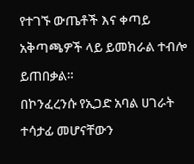የተገኙ ውጤቶች እና ቀጣይ አቅጣጫዎች ላይ ይመክራል ተብሎ ይጠበቃል።
በኮንፈረንሱ የኢጋድ አባል ሀገራት ተሳታፊ መሆናቸውን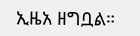ኢዜአ ዘግቧል።